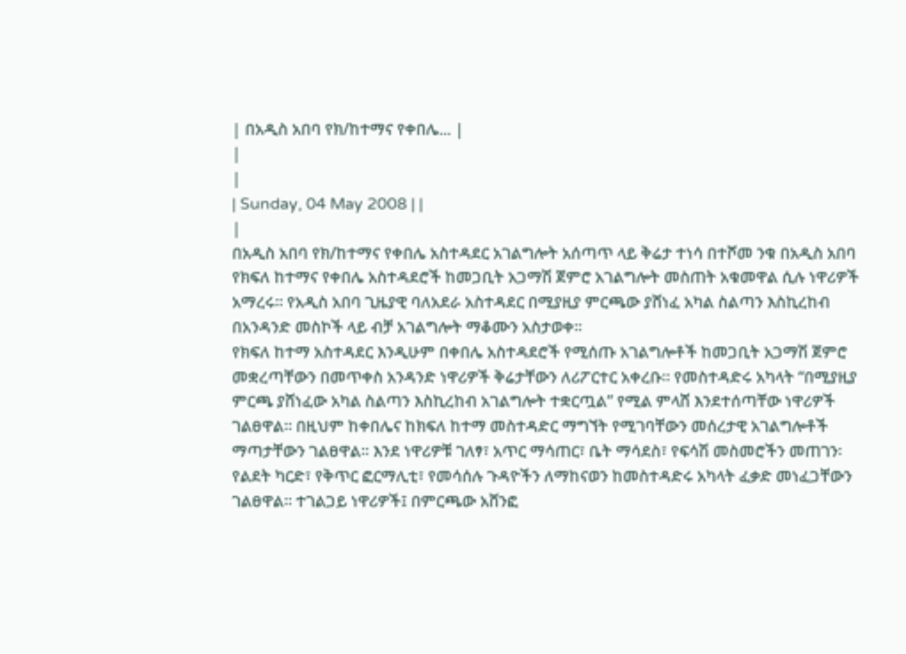| በአዲስ አበባ የክ/ከተማና የቀበሌ... |
|
|
| Sunday, 04 May 2008 | |
|
በአዲስ አበባ የክ/ከተማና የቀበሌ አስተዳደር አገልግሎት አሰጣጥ ላይ ቅሬታ ተነሳ በተሾመ ንቁ በአዲስ አበባ የክፍለ ከተማና የቀበሌ አስተዳደሮች ከመጋቢት አጋማሽ ጀምሮ አገልግሎት መስጠት አቁመዋል ሲሉ ነዋሪዎች አማረሩ፡፡ የአዲስ አበባ ጊዜያዊ ባለአደራ አስተዳደር በሚያዚያ ምርጫው ያሸነፈ አካል ስልጣን እስኪረከብ በአንዳንድ መስኮች ላይ ብቻ አገልግሎት ማቆሙን አስታወቀ፡፡
የክፍለ ከተማ አስተዳደር እንዲሁም በቀበሌ አስተዳደሮች የሚሰጡ አገልግሎቶች ከመጋቢት አጋማሽ ጀምሮ መቋረጣቸውን በመጥቀስ አንዳንድ ነዋሪዎች ቅሬታቸውን ለሪፖርተር አቀረቡ፡፡ የመስተዳድሩ አካላት “በሚያዚያ ምርጫ ያሸነፈው አካል ስልጣን እስኪረከብ አገልግሎት ተቋርጧል” የሚል ምላሸ እንደተሰጣቸው ነዋሪዎች ገልፀዋል፡፡ በዚህም ከቀበሌና ከክፍለ ከተማ መስተዳድር ማግኘት የሚገባቸውን መሰረታዊ አገልግሎቶች ማጣታቸውን ገልፀዋል፡፡ እንደ ነዋሪዎቹ ገለፃ፣ አጥር ማሳጠር፣ ቤት ማሳደስ፣ የፍሳሽ መስመሮችን መጠገን፡ የልደት ካርድ፣ የቅጥር ፎርማሊቲ፣ የመሳሰሉ ጉዳዮችን ለማከናወን ከመስተዳድሩ አካላት ፈቃድ መነፈጋቸውን ገልፀዋል፡፡ ተገልጋይ ነዋሪዎች፤ በምርጫው አሸንፎ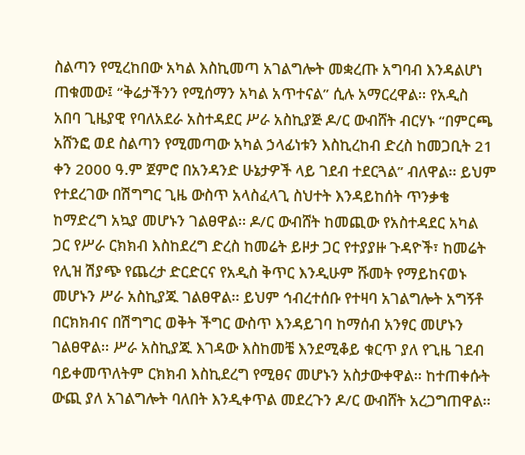ስልጣን የሚረከበው አካል እስኪመጣ አገልግሎት መቋረጡ አግባብ እንዳልሆነ ጠቁመው፤ “ቅሬታችንን የሚሰማን አካል አጥተናል” ሲሉ አማርረዋል፡፡ የአዲስ አበባ ጊዜያዊ የባለአደራ አስተዳደር ሥራ አስኪያጅ ዶ/ር ውብሸት ብርሃኑ “በምርጫ አሸንፎ ወደ ስልጣን የሚመጣው አካል ኃላፊነቱን እስኪረከብ ድረስ ከመጋቢት 21 ቀን 2000 ዓ.ም ጀምሮ በአንዳንድ ሁኔታዎች ላይ ገደብ ተደርጓል” ብለዋል፡፡ ይህም የተደረገው በሽግግር ጊዜ ውስጥ አላስፈላጊ ስህተት እንዳይከሰት ጥንቃቄ ከማድረግ አኳያ መሆኑን ገልፀዋል፡፡ ዶ/ር ውብሸት ከመጪው የአስተዳደር አካል ጋር የሥራ ርክክብ እስከደረግ ድረስ ከመሬት ይዞታ ጋር የተያያዙ ጉዳዮች፣ ከመሬት የሊዝ ሽያጭ የጨረታ ድርድርና የአዲስ ቅጥር እንዲሁም ሹመት የማይከናወኑ መሆኑን ሥራ አስኪያጁ ገልፀዋል፡፡ ይህም ኅብረተሰቡ የተዛባ አገልግሎት አግኝቶ በርክክብና በሽግግር ወቅት ችግር ውስጥ እንዳይገባ ከማሰብ አንፃር መሆኑን ገልፀዋል፡፡ ሥራ አስኪያጁ እገዳው እስከመቼ እንደሚቆይ ቁርጥ ያለ የጊዜ ገደብ ባይቀመጥለትም ርክክብ እስኪደረግ የሚፀና መሆኑን አስታውቀዋል፡፡ ከተጠቀሱት ውጪ ያለ አገልግሎት ባለበት እንዲቀጥል መደረጉን ዶ/ር ውብሸት አረጋግጠዋል፡፡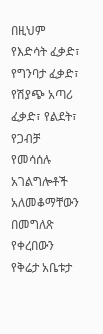በዚህም የእድሳት ፈቃድ፣ የግንባታ ፈቃድ፣ የሽያጭ አጣሪ ፈቃድ፣ የልደት፣ የጋብቻ የመሳሰሉ አገልግሎቶች አለመቆማቸውን በመግለጽ የቀረበውን የቅሬታ አቤቱታ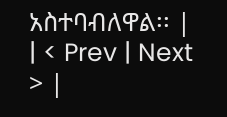አስተባብለዋል፡፡ |
| < Prev | Next > |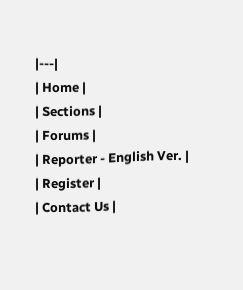|---|
| Home |
| Sections |
| Forums |
| Reporter - English Ver. |
| Register |
| Contact Us |